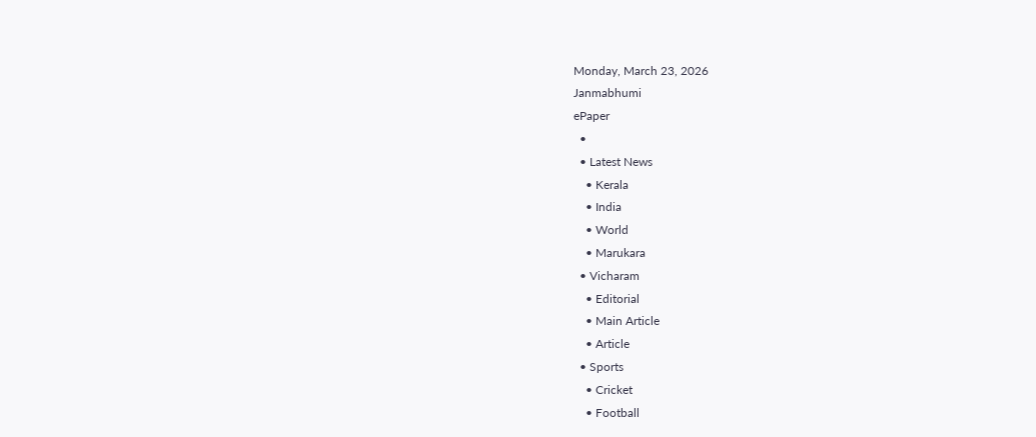Monday, March 23, 2026
Janmabhumi
ePaper
  •
  • Latest News
    • Kerala
    • India
    • World
    • Marukara
  • Vicharam
    • Editorial
    • Main Article
    • Article
  • Sports
    • Cricket
    • Football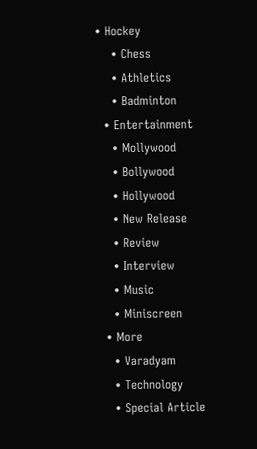• Hockey
    • Chess
    • Athletics
    • Badminton
  • Entertainment
    • Mollywood
    • Bollywood
    • Hollywood
    • New Release
    • Review
    • Interview
    • Music
    • Miniscreen
  • More
    • Varadyam
    • Technology
    • Special Article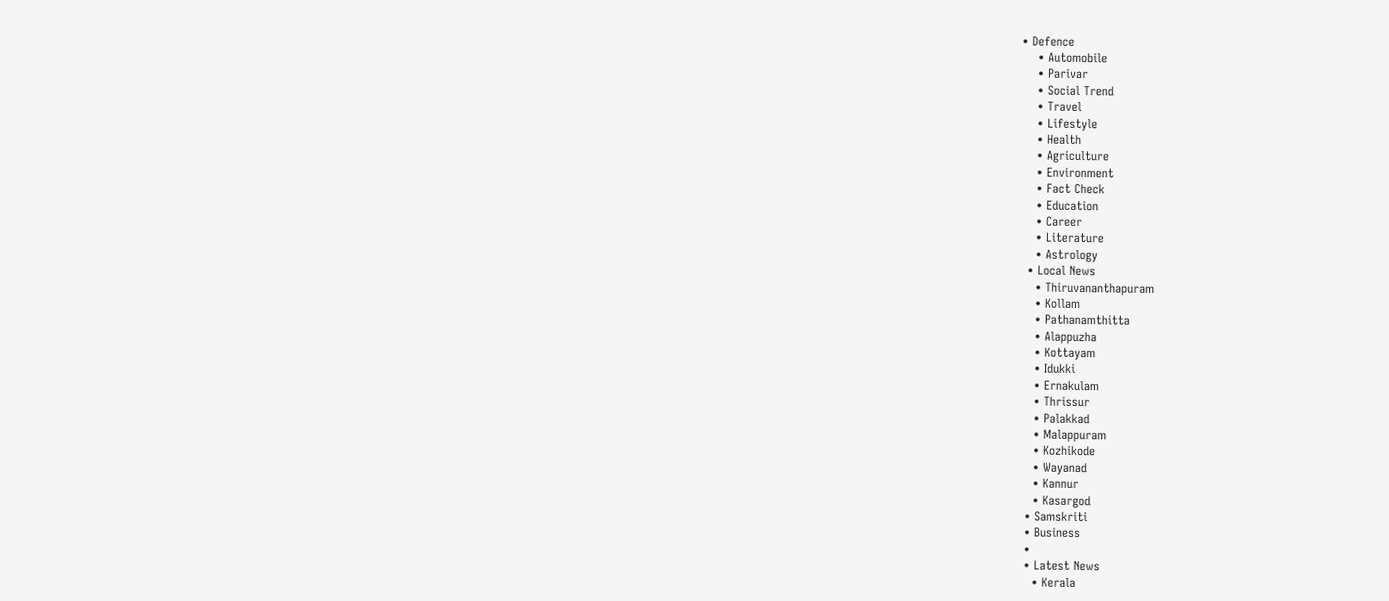• Defence
    • Automobile
    • Parivar
    • Social Trend
    • Travel
    • Lifestyle
    • Health
    • Agriculture
    • Environment
    • Fact Check
    • Education
    • Career
    • Literature
    • Astrology
  • Local News
    • Thiruvananthapuram
    • Kollam
    • Pathanamthitta
    • Alappuzha
    • Kottayam
    • Idukki
    • Ernakulam
    • Thrissur
    • Palakkad
    • Malappuram
    • Kozhikode
    • Wayanad
    • Kannur
    • Kasargod
  • Samskriti
  • Business
  •
  • Latest News
    • Kerala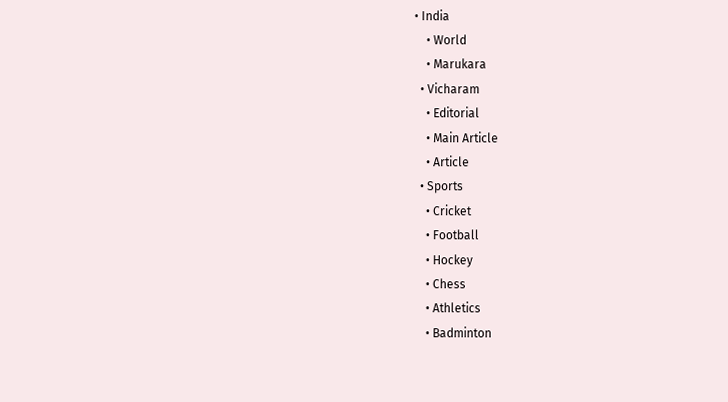• India
    • World
    • Marukara
  • Vicharam
    • Editorial
    • Main Article
    • Article
  • Sports
    • Cricket
    • Football
    • Hockey
    • Chess
    • Athletics
    • Badminton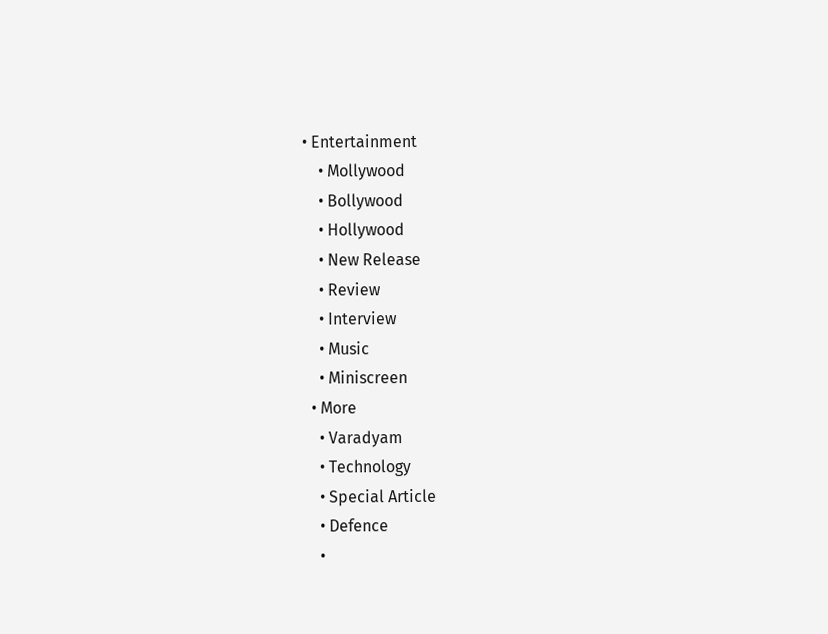• Entertainment
    • Mollywood
    • Bollywood
    • Hollywood
    • New Release
    • Review
    • Interview
    • Music
    • Miniscreen
  • More
    • Varadyam
    • Technology
    • Special Article
    • Defence
    •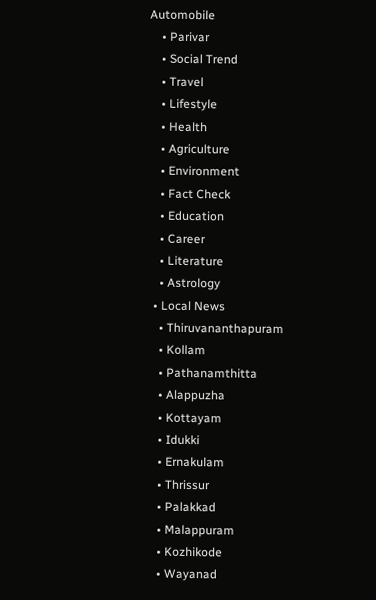Automobile
    • Parivar
    • Social Trend
    • Travel
    • Lifestyle
    • Health
    • Agriculture
    • Environment
    • Fact Check
    • Education
    • Career
    • Literature
    • Astrology
  • Local News
    • Thiruvananthapuram
    • Kollam
    • Pathanamthitta
    • Alappuzha
    • Kottayam
    • Idukki
    • Ernakulam
    • Thrissur
    • Palakkad
    • Malappuram
    • Kozhikode
    • Wayanad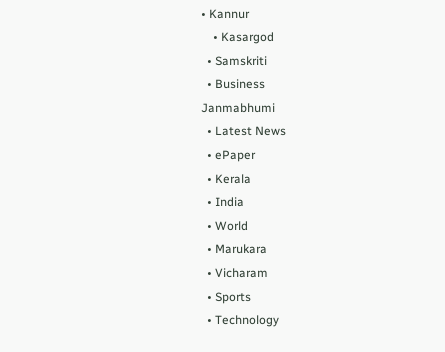• Kannur
    • Kasargod
  • Samskriti
  • Business
Janmabhumi
  • Latest News
  • ePaper
  • Kerala
  • India
  • World
  • Marukara
  • Vicharam
  • Sports
  • Technology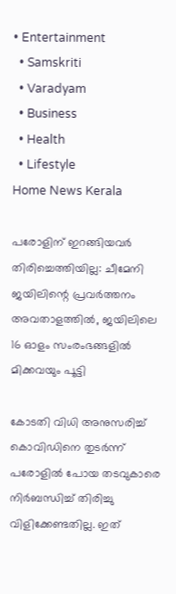• Entertainment
  • Samskriti
  • Varadyam
  • Business
  • Health
  • Lifestyle
Home News Kerala

പരോളിന് ഇറങ്ങിയവര്‍ തിരിച്ചെത്തിയില്ല: ചീമേനി ജയിലിന്റെ പ്രവര്‍ത്തനം അവതാളത്തില്‍, ജയിലിലെ 16 ഓളം സംരംഭങ്ങളില്‍ മിക്കവയും പൂട്ടി

കോടതി വിധി അനുസരിച്ച് കൊവിഡിനെ തുടര്‍ന്ന് പരോളില്‍ പോയ തടവുകാരെ നിര്‍ബന്ധിച്ച് തിരിച്ചു വിളിക്കേണ്ടതില്ല. ഇത്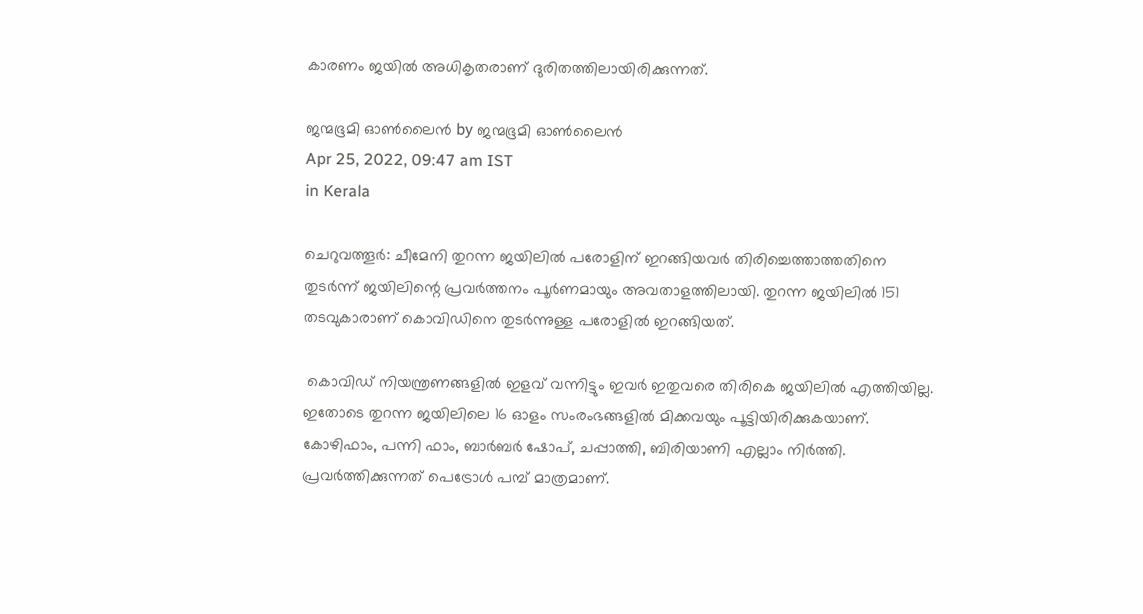കാരണം ജയില്‍ അധികൃതരാണ് ദുരിതത്തിലായിരിക്കുന്നത്.

ജന്മഭൂമി ഓണ്‍ലൈന്‍ by ജന്മഭൂമി ഓണ്‍ലൈന്‍
Apr 25, 2022, 09:47 am IST
in Kerala

ചെറുവത്തൂര്‍: ചീമേനി തുറന്ന ജയിലില്‍ പരോളിന് ഇറങ്ങിയവര്‍ തിരിച്ചെത്താത്തതിനെ തുടര്‍ന്ന് ജയിലിന്റെ പ്രവര്‍ത്തനം പൂര്‍ണമായും അവതാളത്തിലായി. തുറന്ന ജയിലില്‍ 151 തടവുകാരാണ് കൊവിഡിനെ തുടര്‍ന്നുള്ള പരോളില്‍ ഇറങ്ങിയത്.

 കൊവിഡ് നിയന്ത്രണങ്ങളില്‍ ഇളവ് വന്നിട്ടും ഇവര്‍ ഇതുവരെ തിരികെ ജയിലില്‍ എത്തിയില്ല. ഇതോടെ തുറന്ന ജയിലിലെ 16 ഓളം സംരംഭങ്ങളില്‍ മിക്കവയും പൂട്ടിയിരിക്കുകയാണ്. കോഴിഫാം, പന്നി ഫാം, ബാര്‍ബര്‍ ഷോപ്, ചപ്പാത്തി, ബിരിയാണി എല്ലാം നിര്‍ത്തി. പ്രവര്‍ത്തിക്കുന്നത് പെട്രോള്‍ പമ്പ് മാത്രമാണ്.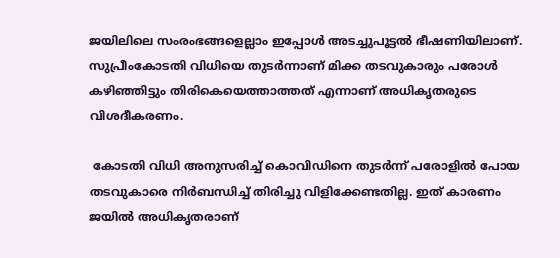ജയിലിലെ സംരംഭങ്ങളെല്ലാം ഇപ്പോള്‍ അടച്ചുപൂട്ടല്‍ ഭീഷണിയിലാണ്. സുപ്രീംകോടതി വിധിയെ തുടര്‍ന്നാണ് മിക്ക തടവുകാരും പരോള്‍ കഴിഞ്ഞിട്ടും തിരികെയെത്താത്തത് എന്നാണ് അധികൃതരുടെ വിശദീകരണം.

 കോടതി വിധി അനുസരിച്ച് കൊവിഡിനെ തുടര്‍ന്ന് പരോളില്‍ പോയ തടവുകാരെ നിര്‍ബന്ധിച്ച് തിരിച്ചു വിളിക്കേണ്ടതില്ല. ഇത് കാരണം ജയില്‍ അധികൃതരാണ്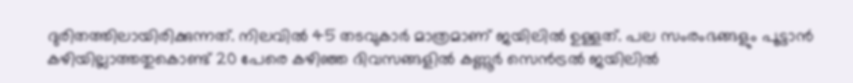ദുരിതത്തിലായിരിക്കുന്നത്. നിലവില്‍ 45 തടവുകാര്‍ മാത്രമാണ് ജയിലില്‍ ഉള്ളത്. പല സംരംഭങ്ങളും പൂട്ടാന്‍ കഴിയില്ലാത്തതുകൊണ്ട് 20 പേരെ കഴിഞ്ഞ ദിവസങ്ങളില്‍ കണ്ണൂര്‍ സെന്‍ട്രല്‍ ജയിലില്‍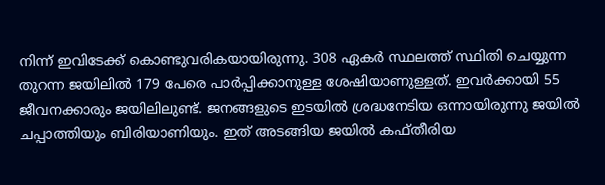നിന്ന് ഇവിടേക്ക് കൊണ്ടുവരികയായിരുന്നു. 308 ഏകര്‍ സ്ഥലത്ത് സ്ഥിതി ചെയ്യുന്ന തുറന്ന ജയിലില്‍ 179 പേരെ പാര്‍പ്പിക്കാനുള്ള ശേഷിയാണുള്ളത്. ഇവര്‍ക്കായി 55 ജീവനക്കാരും ജയിലിലുണ്ട്. ജനങ്ങളുടെ ഇടയില്‍ ശ്രദ്ധനേടിയ ഒന്നായിരുന്നു ജയില്‍ ചപ്പാത്തിയും ബിരിയാണിയും. ഇത് അടങ്ങിയ ജയില്‍ കഫ്തീരിയ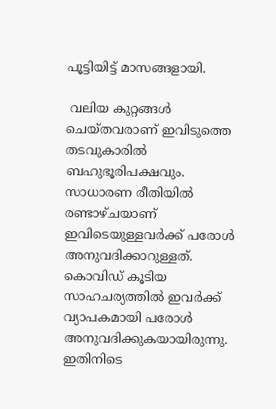പൂട്ടിയിട്ട് മാസങ്ങളായി.

 വലിയ കുറ്റങ്ങള്‍ ചെയ്തവരാണ് ഇവിടുത്തെ തടവുകാരില്‍ ബഹുഭൂരിപക്ഷവും. സാധാരണ രീതിയില്‍ രണ്ടാഴ്ചയാണ് ഇവിടെയുള്ളവര്‍ക്ക് പരോള്‍ അനുവദിക്കാറുള്ളത്. കൊവിഡ് കൂടിയ സാഹചര്യത്തില്‍ ഇവര്‍ക്ക് വ്യാപകമായി പരോള്‍ അനുവദിക്കുകയായിരുന്നു. ഇതിനിടെ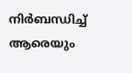നിര്‍ബന്ധിച്ച് ആരെയും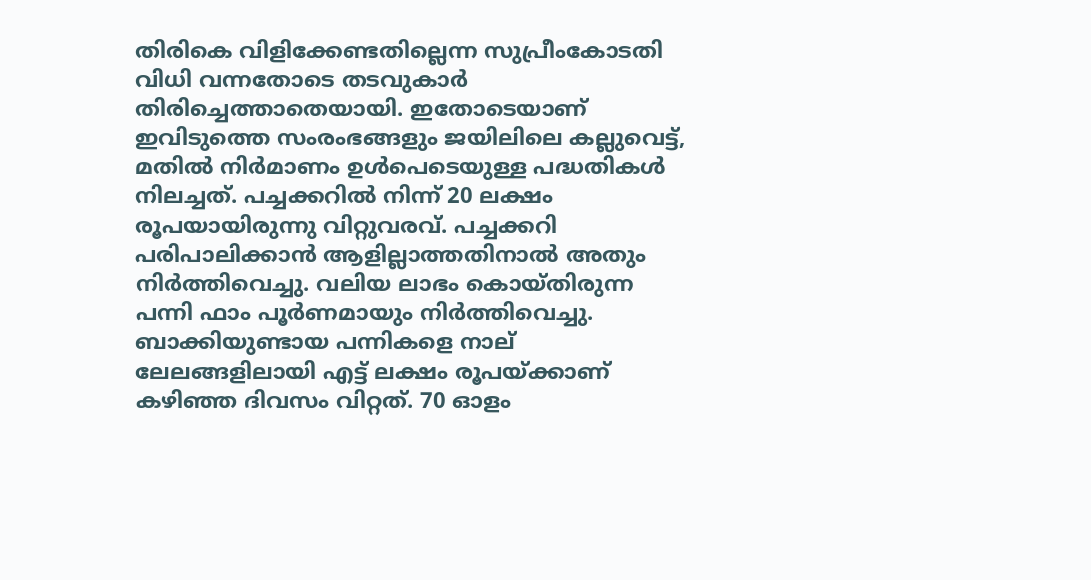തിരികെ വിളിക്കേണ്ടതില്ലെന്ന സുപ്രീംകോടതി വിധി വന്നതോടെ തടവുകാര്‍ തിരിച്ചെത്താതെയായി. ഇതോടെയാണ് ഇവിടുത്തെ സംരംഭങ്ങളും ജയിലിലെ കല്ലുവെട്ട്, മതില്‍ നിര്‍മാണം ഉള്‍പെടെയുള്ള പദ്ധതികള്‍ നിലച്ചത്. പച്ചക്കറില്‍ നിന്ന് 20 ലക്ഷം രൂപയായിരുന്നു വിറ്റുവരവ്. പച്ചക്കറി പരിപാലിക്കാന്‍ ആളില്ലാത്തതിനാല്‍ അതും നിര്‍ത്തിവെച്ചു. വലിയ ലാഭം കൊയ്തിരുന്ന പന്നി ഫാം പൂര്‍ണമായും നിര്‍ത്തിവെച്ചു. ബാക്കിയുണ്ടായ പന്നികളെ നാല് ലേലങ്ങളിലായി എട്ട് ലക്ഷം രൂപയ്‌ക്കാണ് കഴിഞ്ഞ ദിവസം വിറ്റത്. 70 ഓളം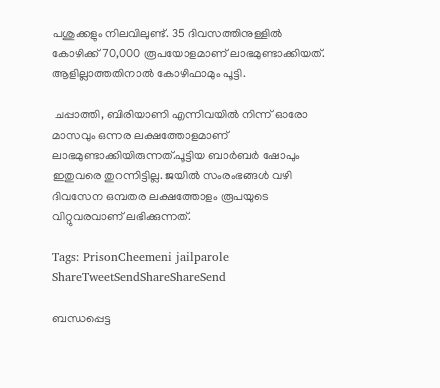പശുക്കളും നിലവിലുണ്ട്. 35 ദിവസത്തിനുള്ളില്‍ കോഴിക്ക് 70,000 രൂപയോളമാണ് ലാഭമുണ്ടാക്കിയത്. ആളില്ലാത്തതിനാല്‍ കോഴിഫാമും പൂട്ടി.

 ചപ്പാത്തി, ബിരിയാണി എന്നിവയില്‍ നിന്ന് ഓരോ മാസവും ഒന്നര ലക്ഷത്തോളമാണ് ലാഭമുണ്ടാക്കിയിരുന്നത്.പൂട്ടിയ ബാര്‍ബര്‍ ഷോപും ഇതുവരെ തുറന്നിട്ടില്ല. ജയില്‍ സംരംഭങ്ങള്‍ വഴി ദിവസേന ഒമ്പതര ലക്ഷത്തോളം രൂപയുടെ വിറ്റുവരവാണ് ലഭിക്കുന്നത്.

Tags: PrisonCheemeni jailparole
ShareTweetSendShareShareSend

ബന്ധപ്പെട്ട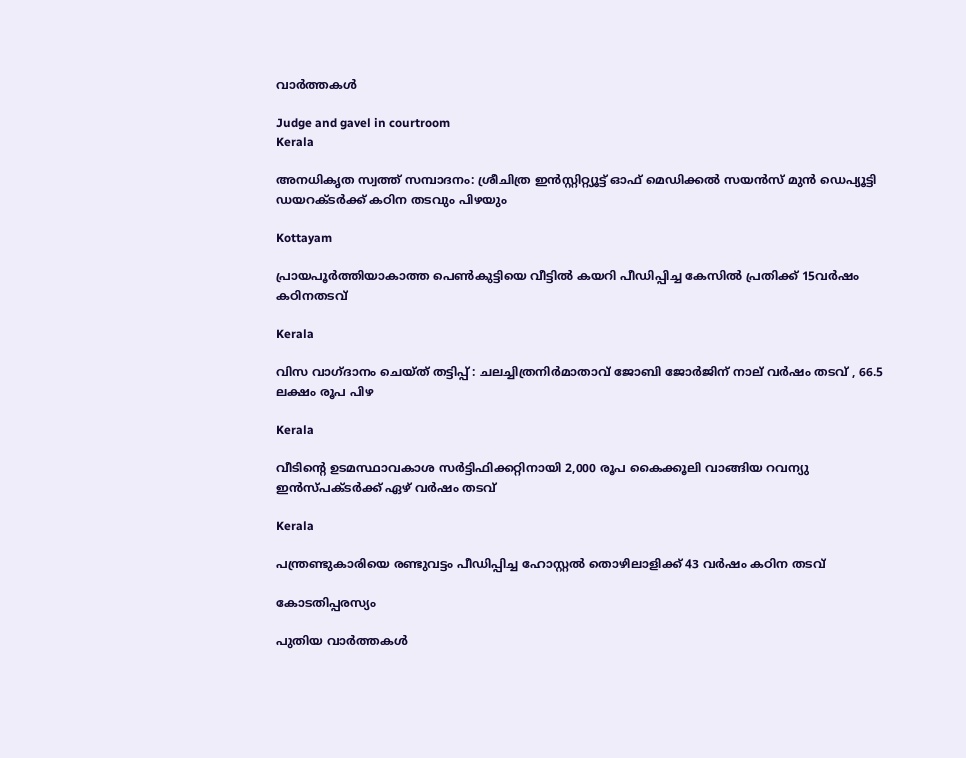വാര്‍ത്തകള്‍

Judge and gavel in courtroom
Kerala

അനധികൃത സ്വത്ത് സമ്പാദനം: ശ്രീചിത്ര ഇന്‍സ്റ്റിറ്റ്യൂട്ട് ഓഫ് മെഡിക്കല്‍ സയന്‍സ് മുന്‍ ഡെപ്യൂട്ടി ഡയറക്ടര്‍ക്ക് കഠിന തടവും പിഴയും

Kottayam

പ്രായപൂര്‍ത്തിയാകാത്ത പെണ്‍കുട്ടിയെ വീട്ടില്‍ കയറി പീഡിപ്പിച്ച കേസില്‍ പ്രതിക്ക് 15വര്‍ഷം കഠിനതടവ്

Kerala

വിസ വാഗ്ദാനം ചെയ്ത് തട്ടിപ്പ് : ചലച്ചിത്രനിര്‍മാതാവ് ജോബി ജോര്‍ജിന് നാല് വര്‍ഷം തടവ് , 66.5 ലക്ഷം രൂപ പിഴ

Kerala

വീടിന്റെ ഉടമസ്ഥാവകാശ സര്‍ട്ടിഫിക്കറ്റിനായി 2,000 രൂപ കൈക്കൂലി വാങ്ങിയ റവന്യു ഇന്‍സ്പക്ടര്‍ക്ക് ഏഴ് വര്‍ഷം തടവ്

Kerala

പന്ത്രണ്ടുകാരിയെ രണ്ടുവട്ടം പീഡിപ്പിച്ച ഹോസ്റ്റല്‍ തൊഴിലാളിക്ക് 43 വര്‍ഷം കഠിന തടവ്

കോടതിപ്പരസ്യം

പുതിയ വാര്‍ത്തകള്‍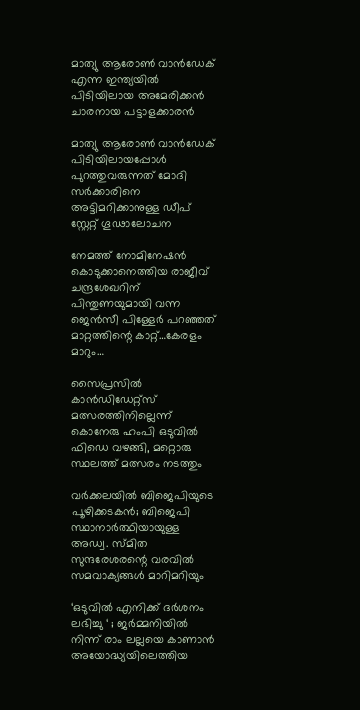മാത്യു ആരോണ്‍ വാന്‍ഡേക് എന്ന ഇന്ത്യയില്‍ പിടിയിലായ അമേരിക്കന്‍ ചാരനായ പട്ടാളക്കാരന്‍

മാത്യു ആരോണ്‍ വാന്‍ഡേക് പിടിയിലായപ്പോള്‍ പുറത്തുവരുന്നത് മോദി സര്‍ക്കാരിനെ അട്ടിമറിക്കാനുള്ള ഡീപ് സ്റ്റേറ്റ് ഗൂഢാലോചന

നേമത്ത് നോമിനേഷന്‍ കൊടുക്കാനെത്തിയ രാജീവ് ചന്ദ്രശേഖറിന് പിന്തുണയുമായി വന്ന ജെന്‍സീ പിള്ളേര്‍ പറഞ്ഞത് മാറ്റത്തിന്റെ കാറ്റ്…കേരളം മാറും…

സൈപ്രസില്‍ കാന്‍ഡിഡേറ്റ്സ് മത്സരത്തിനില്ലെന്ന് കൊനേരു ഹംപി ഒടുവില്‍ ഫിഡെ വഴങ്ങി, മറ്റൊരു സ്ഥലത്ത് മത്സരം നടത്തും

വർക്കലയില്‍ ബിജെപിയുടെ പൂഴിക്കടകന്‍; ബിജെപി സ്ഥാനാർത്ഥിയായുള്ള അഡ്വ. സ്മിത സുന്ദരേശരന്റെ വരവില്‍ സമവാക്യങ്ങള്‍ മാറിമറിയും

‘ഒടുവിൽ എനിക്ക് ദർശനം ലഭിച്ചു ‘ ; ജർമ്മനിയിൽ നിന്ന് രാം ലല്ലയെ കാണാൻ അയോദ്ധ്യയിലെത്തിയ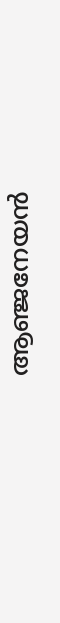ആഞ്ജനേയൻ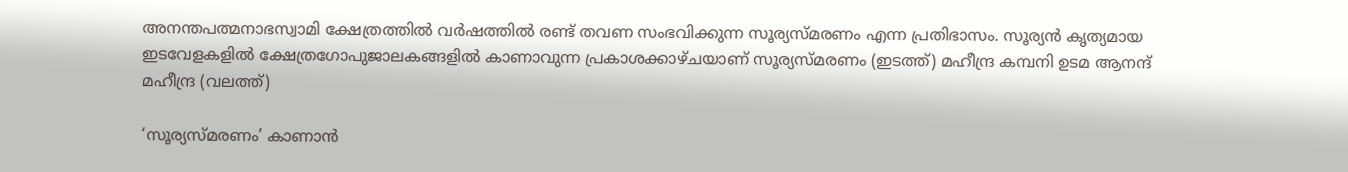അനന്തപത്മനാഭസ്വാമി ക്ഷേത്രത്തില്‍ വര്‍ഷത്തില്‍ രണ്ട് തവണ സംഭവിക്കുന്ന സൂര്യസ്മരണം എന്ന പ്രതിഭാസം. സൂര്യന്‍ കൃത്യമായ ഇടവേളകളില്‍ ക്ഷേത്രഗോപുജാലകങ്ങളില്‍ കാണാവുന്ന പ്രകാശക്കാഴ്ചയാണ് സൂര്യസ്മരണം (ഇടത്ത്) മഹീന്ദ്ര കമ്പനി ഉടമ ആനന്ദ് മഹീന്ദ്ര (വലത്ത്)

‘സൂര്യസ്മരണം’ കാണാന്‍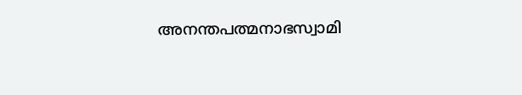അനന്തപത്മനാഭസ്വാമി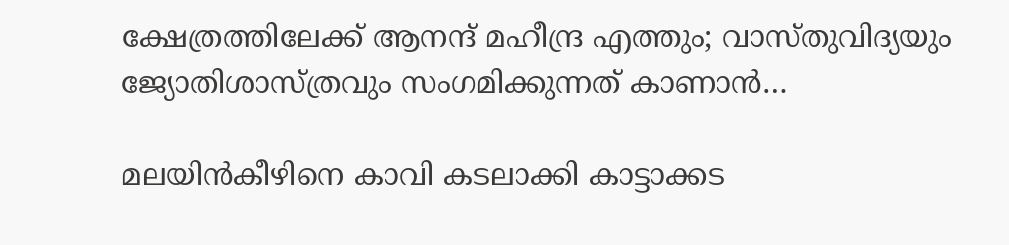ക്ഷേത്രത്തിലേക്ക് ആനന്ദ് മഹീന്ദ്ര എത്തും; വാസ്തുവിദ്യയും ജ്യോതിശാസ്ത്രവും സംഗമിക്കുന്നത് കാണാന്‍…

മലയിന്‍കീഴിനെ കാവി കടലാക്കി കാട്ടാക്കട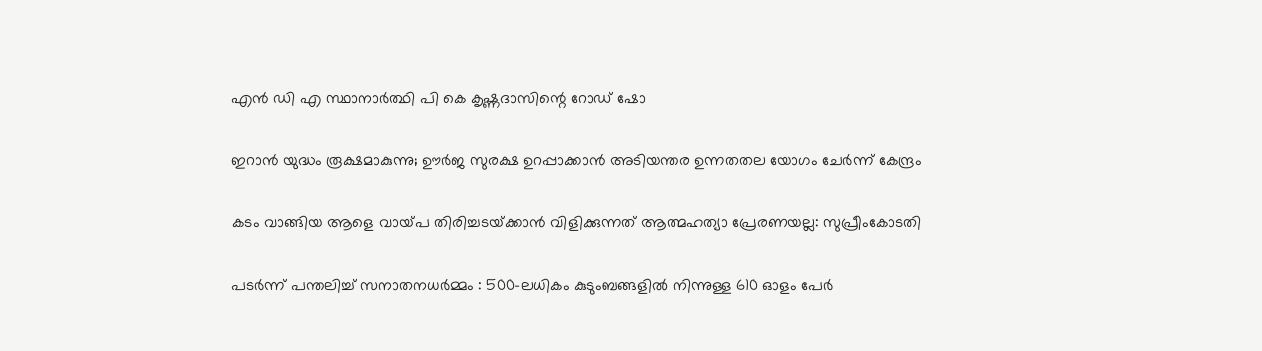എന്‍ ഡി എ സ്ഥാനാര്‍ത്ഥി പി കെ കൃഷ്ണദാസിന്റെ റോഡ് ഷോ

ഇറാന്‍ യുദ്ധം രൂക്ഷമാകുന്നു; ഊർജ സുരക്ഷ ഉറപ്പാക്കാൻ അടിയന്തര ഉന്നതതല യോഗം ചേർന്ന് കേന്ദ്രം

കടം വാങ്ങിയ ആളെ വായ്‌പ തിരിച്ചടയ്‌ക്കാൻ വിളിക്കുന്നത് ആത്മഹത്യാ പ്രേരണയല്ല: സുപ്രീംകോടതി

പടർന്ന് പന്തലിച്ച് സനാതനധർമ്മം : 500-ലധികം കുടുംബങ്ങളിൽ നിന്നുള്ള 610 ഓളം പേർ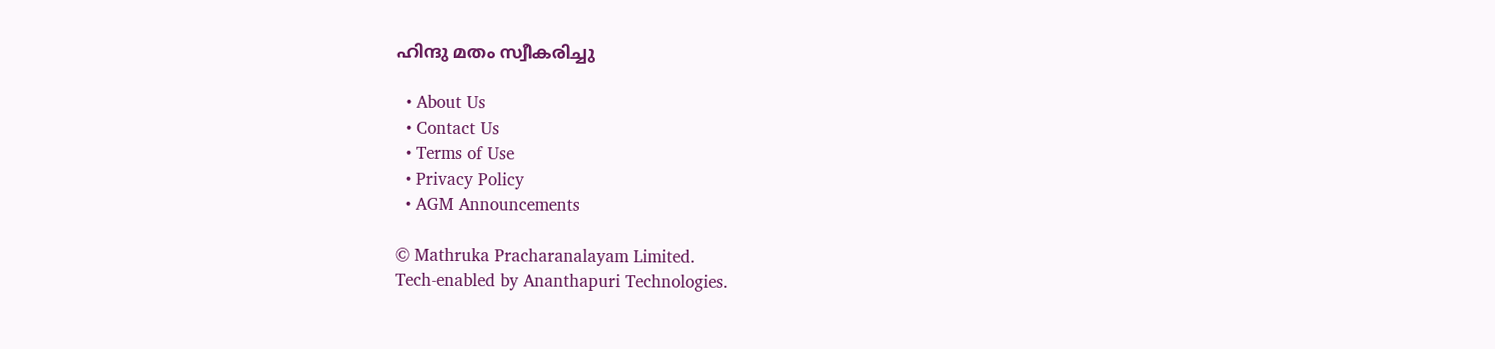ഹിന്ദു മതം സ്വീകരിച്ചു

  • About Us
  • Contact Us
  • Terms of Use
  • Privacy Policy
  • AGM Announcements

© Mathruka Pracharanalayam Limited.
Tech-enabled by Ananthapuri Technologies.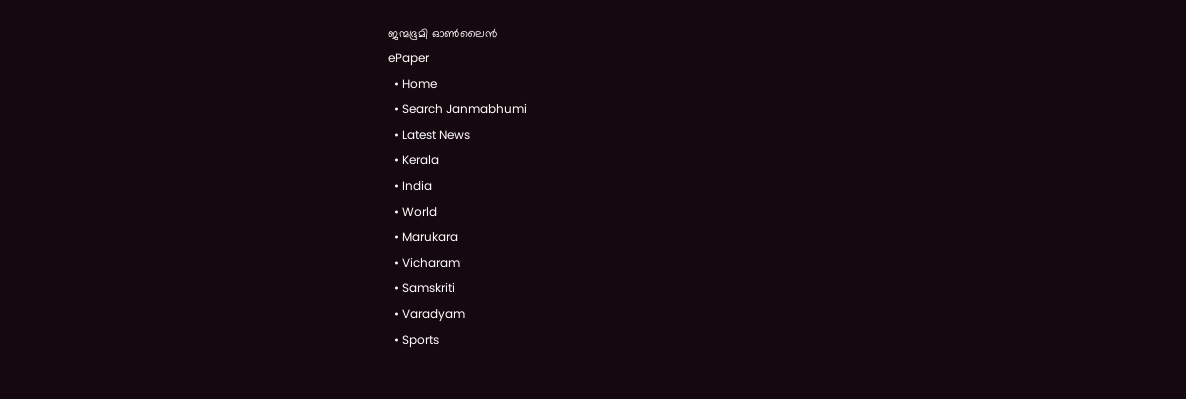ജന്മഭൂമി ഓണ്‍ലൈന്‍
ePaper
  • Home
  • Search Janmabhumi
  • Latest News
  • Kerala
  • India
  • World
  • Marukara
  • Vicharam
  • Samskriti
  • Varadyam
  • Sports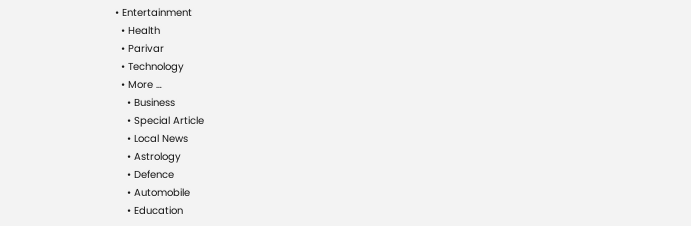• Entertainment
  • Health
  • Parivar
  • Technology
  • More …
    • Business
    • Special Article
    • Local News
    • Astrology
    • Defence
    • Automobile
    • Education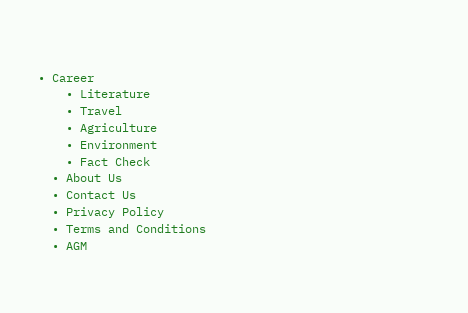• Career
    • Literature
    • Travel
    • Agriculture
    • Environment
    • Fact Check
  • About Us
  • Contact Us
  • Privacy Policy
  • Terms and Conditions
  • AGM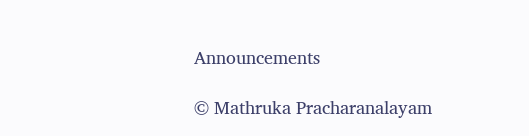Announcements

© Mathruka Pracharanalayam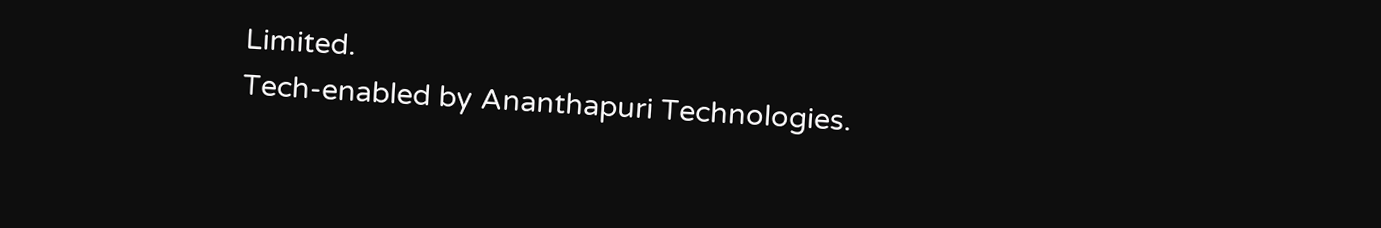Limited.
Tech-enabled by Ananthapuri Technologies.